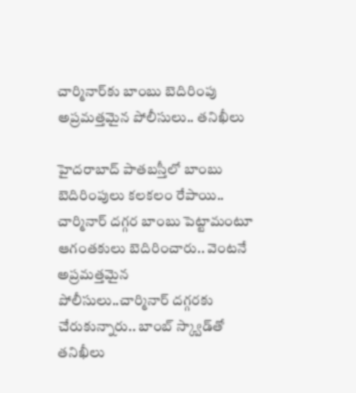చార్మినార్‌కు బాంబు బెదిరింపు అప్రమత్తమైన పోలీసులు.. తనిఖీలు

హైదరాబాద్‌ ‌పాతబస్తీలో బాంబు బెదిరింపులు కలకలం రేపాయి.. చార్మినార్‌ ‌దగ్గర బాంబు పెట్టామంటూ ఆగంతకులు బెదిరించారు.. వెంటనే అప్రమత్తమైన పోలీసులు..చార్మినార్‌ ‌దగ్గరకు చేరుకున్నారు.. బాంబ్‌ ‌స్క్వాడ్‌తో తనిఖీలు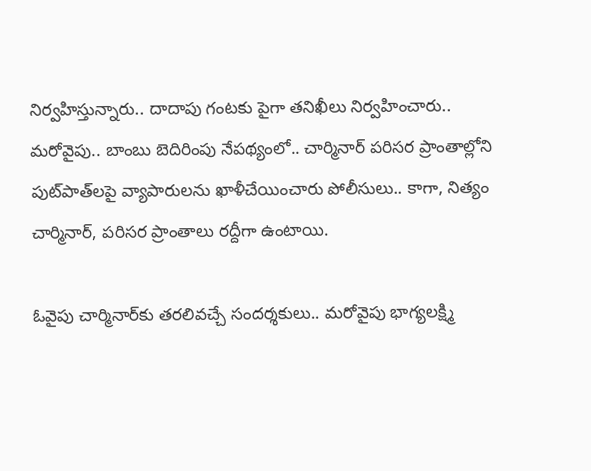నిర్వహిస్తున్నారు.. దాదాపు గంటకు పైగా తనిఖీలు నిర్వహించారు.. మరోవైపు.. బాంబు బెదిరింపు నేపథ్యంలో.. చార్మినార్‌ ‌పరిసర ప్రాంతాల్లోని పుట్‌పాత్‌లపై వ్యాపారులను ఖాళీచేయించారు పోలీసులు.. కాగా, నిత్యం చార్మినార్‌, పరిసర ప్రాంతాలు రద్దీగా ఉంటాయి.

ఓవైపు చార్మినార్‌కు తరలివచ్చే సందర్శకులు.. మరోవైపు భాగ్యలక్ష్మి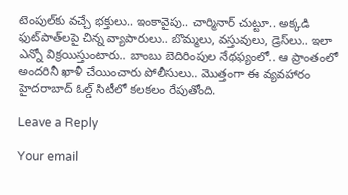టెంపుల్‌కు వచ్చే భక్తులు.. ఇంకావైపు.. చార్మినార్‌ ‌చుట్టూ.. అక్కడి ఫుట్‌పాత్‌లపై చిన్న వ్యాపారులు.. బొమ్మలు, వస్తువులు, డ్రెస్‌లు.. ఇలా ఎన్నో విక్రయిస్తుంటారు.. బాంబు బెదిరింపుల నేథఫ్యంలో.. ఆ ప్రాంతంలో అందరినీ ఖాళీ చేయించారు పోలీసులు.. మొత్తంగా ఈ వ్యవహారం హైదరాబాద్‌ ఓల్డ్ ‌సిటీలో కలకలం రేపుతోంది.

Leave a Reply

Your email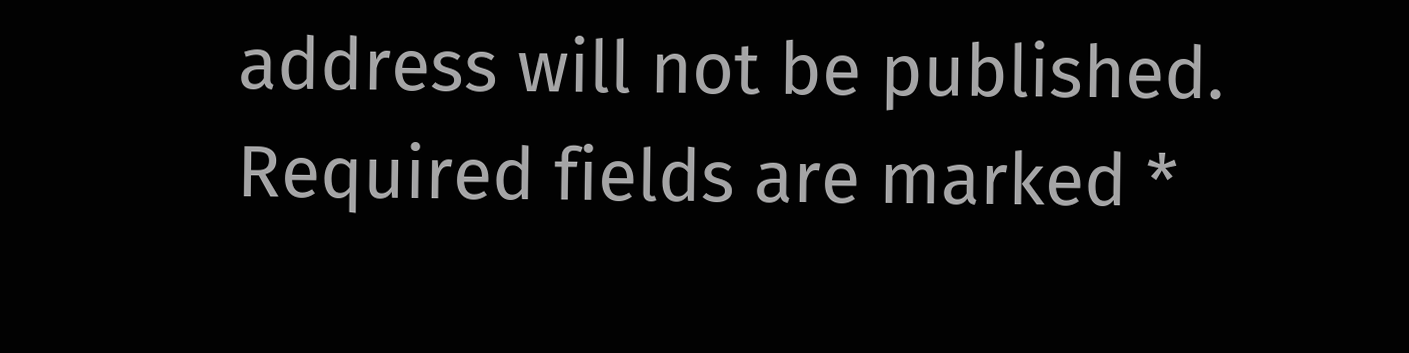address will not be published. Required fields are marked *